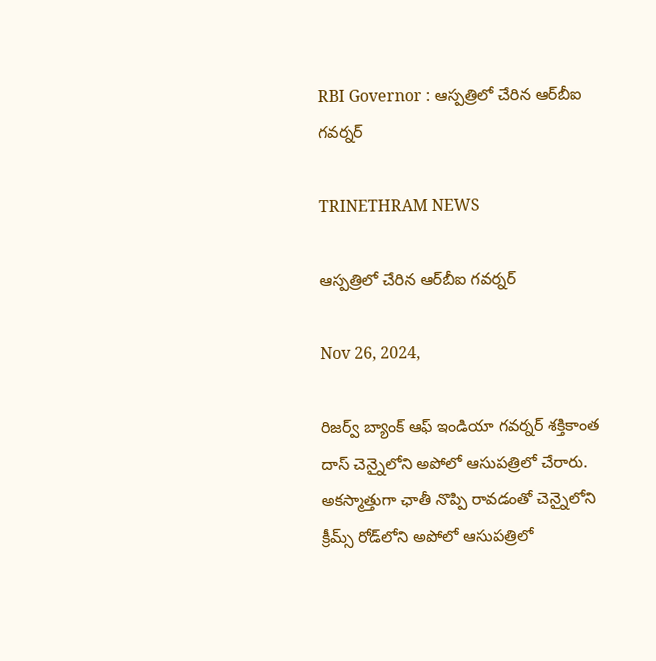RBI Governor : ఆస్పత్రిలో చేరిన ఆర్‌బీఐ గవర్నర్‌

TRINETHRAM NEWS

ఆస్పత్రిలో చేరిన ఆర్‌బీఐ గవర్నర్‌

Nov 26, 2024,

రిజర్వ్ బ్యాంక్ ఆఫ్ ఇండియా గవర్నర్ శక్తికాంత దాస్ చెన్నైలోని అపోలో ఆసుపత్రిలో చేరారు. అకస్మాత్తుగా ఛాతీ నొప్పి రావడంతో చెన్నైలోని క్రీమ్స్ రోడ్‌లోని అపోలో ఆసుపత్రిలో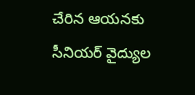చేరిన ఆయనకు సీనియర్ వైద్యుల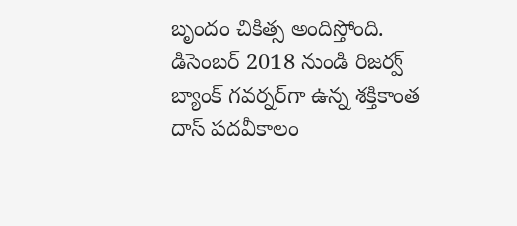బృందం చికిత్స అందిస్తోంది. డిసెంబర్ 2018 నుండి రిజర్వ్ బ్యాంక్ గవర్నర్‌గా ఉన్న శక్తికాంత దాస్ పదవీకాలం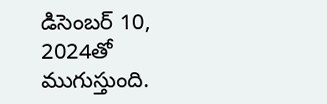డిసెంబర్ 10, 2024తో ముగుస్తుంది.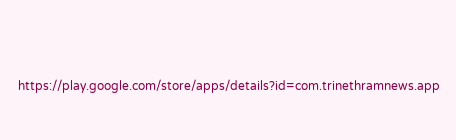https://play.google.com/store/apps/details?id=com.trinethramnews.app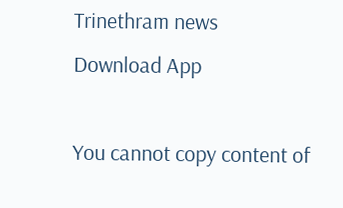Trinethram news
Download App

You cannot copy content of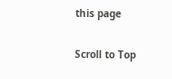this page

Scroll to Top